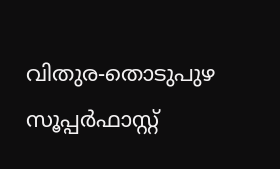വിതുര-തൊടുപുഴ സൂപ്പർഫാസ്റ്റ്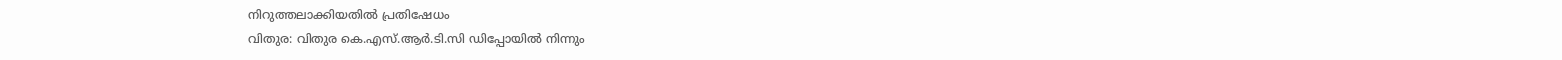നിറുത്തലാക്കിയതിൽ പ്രതിഷേധം
വിതുര: വിതുര കെ.എസ്.ആർ.ടി.സി ഡിപ്പോയിൽ നിന്നും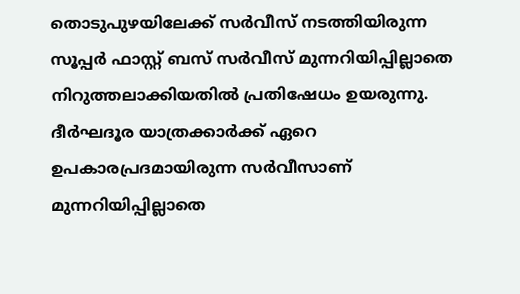തൊടുപുഴയിലേക്ക് സർവീസ് നടത്തിയിരുന്ന സൂപ്പർ ഫാസ്റ്റ് ബസ് സർവീസ് മുന്നറിയിപ്പില്ലാതെ നിറുത്തലാക്കിയതിൽ പ്രതിഷേധം ഉയരുന്നു. ദീർഘദൂര യാത്രക്കാർക്ക് ഏറെ ഉപകാരപ്രദമായിരുന്ന സർവീസാണ് മുന്നറിയിപ്പില്ലാതെ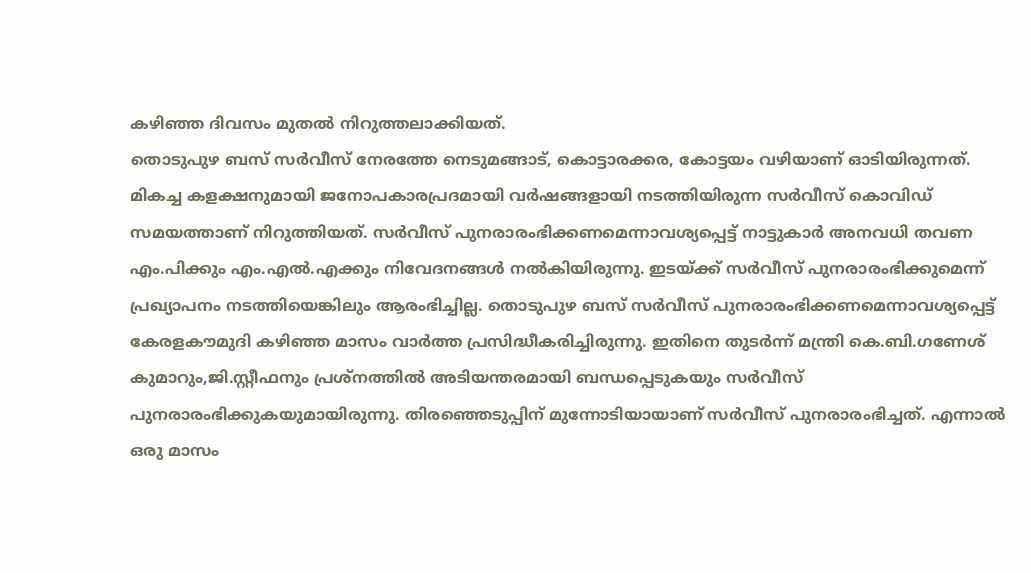കഴിഞ്ഞ ദിവസം മുതൽ നിറുത്തലാക്കിയത്.
തൊടുപുഴ ബസ് സർവീസ് നേരത്തേ നെടുമങ്ങാട്, കൊട്ടാരക്കര, കോട്ടയം വഴിയാണ് ഓടിയിരുന്നത്. മികച്ച കളക്ഷനുമായി ജനോപകാരപ്രദമായി വർഷങ്ങളായി നടത്തിയിരുന്ന സർവീസ് കൊവിഡ് സമയത്താണ് നിറുത്തിയത്. സർവീസ് പുനരാരംഭിക്കണമെന്നാവശ്യപ്പെട്ട് നാട്ടുകാർ അനവധി തവണ എം.പിക്കും എം.എൽ.എക്കും നിവേദനങ്ങൾ നൽകിയിരുന്നു. ഇടയ്ക്ക് സർവീസ് പുനരാരംഭിക്കുമെന്ന് പ്രഖ്യാപനം നടത്തിയെങ്കിലും ആരംഭിച്ചില്ല. തൊടുപുഴ ബസ് സർവീസ് പുനരാരംഭിക്കണമെന്നാവശ്യപ്പെട്ട് കേരളകൗമുദി കഴിഞ്ഞ മാസം വാർത്ത പ്രസിദ്ധീകരിച്ചിരുന്നു. ഇതിനെ തുടർന്ന് മന്ത്രി കെ.ബി.ഗണേശ് കുമാറും,ജി.സ്റ്റീഫനും പ്രശ്നത്തിൽ അടിയന്തരമായി ബന്ധപ്പെടുകയും സർവീസ് പുനരാരംഭിക്കുകയുമായിരുന്നു. തിരഞ്ഞെടുപ്പിന് മുന്നോടിയായാണ് സർവീസ് പുനരാരംഭിച്ചത്. എന്നാൽ ഒരു മാസം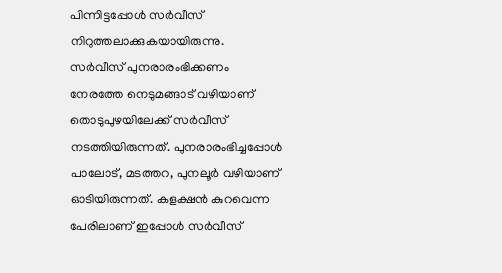പിന്നിട്ടപ്പോൾ സർവീസ് നിറുത്തലാക്കുകയായിരുന്നു.
സർവീസ് പുനരാരംഭിക്കണം
നേരത്തേ നെടുമങ്ങാട് വഴിയാണ് തൊടുപുഴയിലേക്ക് സർവീസ് നടത്തിയിരുന്നത്. പുനരാരംഭിച്ചപ്പോൾ പാലോട്, മടത്തറ, പുനലൂർ വഴിയാണ് ഓടിയിരുന്നത്. കളക്ഷൻ കുറവെന്ന പേരിലാണ് ഇപ്പോൾ സർവീസ്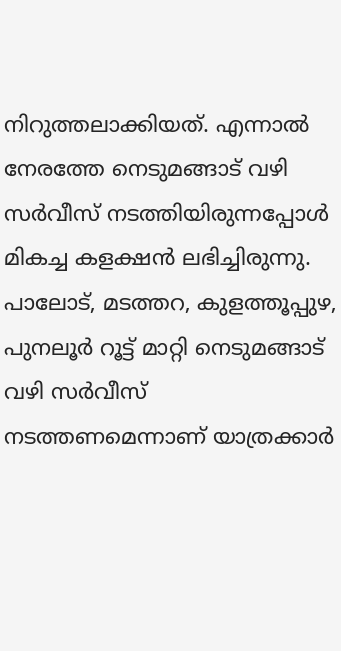നിറുത്തലാക്കിയത്. എന്നാൽ നേരത്തേ നെടുമങ്ങാട് വഴി സർവീസ് നടത്തിയിരുന്നപ്പോൾ മികച്ച കളക്ഷൻ ലഭിച്ചിരുന്നു.
പാലോട്, മടത്തറ, കുളത്തൂപ്പുഴ, പുനലൂർ റൂട്ട് മാറ്റി നെടുമങ്ങാട് വഴി സർവീസ് നടത്തണമെന്നാണ് യാത്രക്കാർ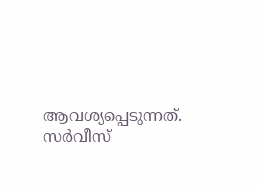ആവശ്യപ്പെടുന്നത്. സർവീസ്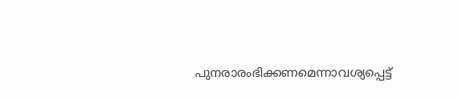പുനരാരംഭിക്കണമെന്നാവശ്യപ്പെട്ട്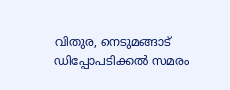വിതുര, നെടുമങ്ങാട് ഡിപ്പോപടിക്കൽ സമരം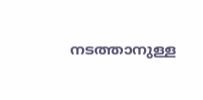നടത്താനുള്ള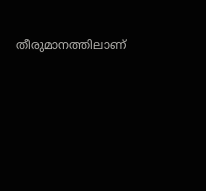തീരുമാനത്തിലാണ്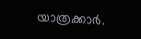യാത്രക്കാർ.